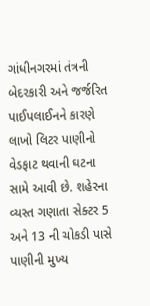ગાંધીનગરમાં તંત્રની બેદરકારી અને જર્જરિત પાઈપલાઈનને કારણે લાખો લિટર પાણીનો વેડફાટ થવાની ઘટના સામે આવી છે. શહેરના વ્યસ્ત ગણાતા સેક્ટર 5 અને 13 ની ચોકડી પાસે પાણીની મુખ્ય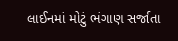લાઈનમાં મોટું ભંગાણ સર્જાતા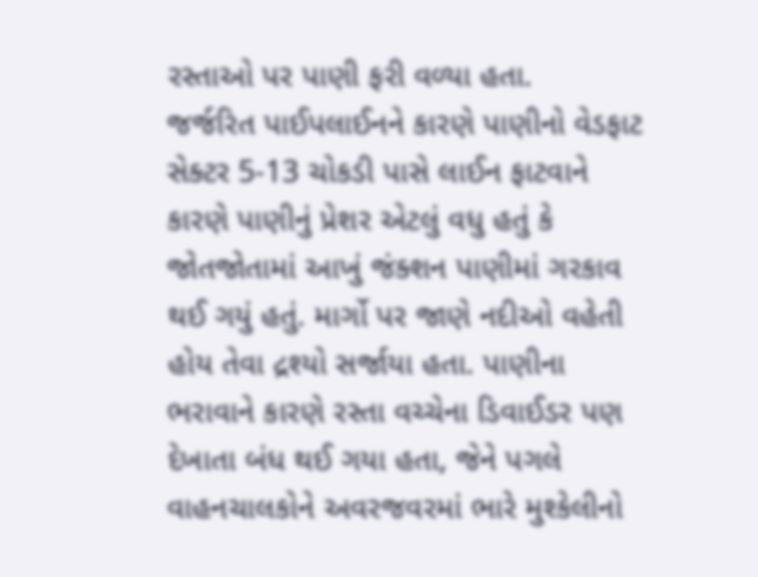રસ્તાઓ પર પાણી ફરી વળ્યા હતા.
જર્જરિત પાઈપલાઈનને કારણે પાણીનો વેડફાટ
સેક્ટર 5-13 ચોકડી પાસે લાઈન ફાટવાને કારણે પાણીનું પ્રેશર એટલું વધુ હતું કે જોતજોતામાં આખું જંક્શન પાણીમાં ગરકાવ થઈ ગયું હતું. માર્ગો પર જાણે નદીઓ વહેતી હોય તેવા દ્રશ્યો સર્જાયા હતા. પાણીના ભરાવાને કારણે રસ્તા વચ્ચેના ડિવાઈડર પણ દેખાતા બંધ થઈ ગયા હતા, જેને પગલે વાહનચાલકોને અવરજવરમાં ભારે મુશ્કેલીનો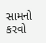સામનો કરવો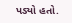પડ્યો હતો.